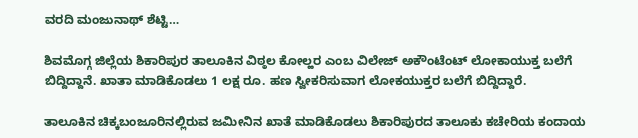ವರದಿ ಮಂಜುನಾಥ್ ಶೆಟ್ಟಿ…

ಶಿವಮೊಗ್ಗ ಜಿಲ್ಲೆಯ ಶಿಕಾರಿಪುರ ತಾಲೂಕಿನ ವಿಠ್ಠಲ ಕೋಲ್ಹರ ಎಂಬ ವಿಲೇಜ್ ಅಕೌಂಟೆಂಟ್ ಲೋಕಾಯುಕ್ತ ಬಲೆಗೆ ಬಿದ್ದಿದ್ದಾನೆ. ಖಾತಾ ಮಾಡಿಕೊಡಲು 1 ಲಕ್ಷ ರೂ. ಹಣ ಸ್ವೀಕರಿಸುವಾಗ ಲೋಕಯುಕ್ತರ ಬಲೆಗೆ ಬಿದ್ದಿದ್ದಾರೆ.

ತಾಲೂಕಿನ ಚಿಕ್ಕಬಂಜೂರಿನಲ್ಲಿರುವ ಜಮೀನಿನ ಖಾತೆ ಮಾಡಿಕೊಡಲು ಶಿಕಾರಿಪುರದ ತಾಲೂಕು ಕಚೇರಿಯ ಕಂದಾಯ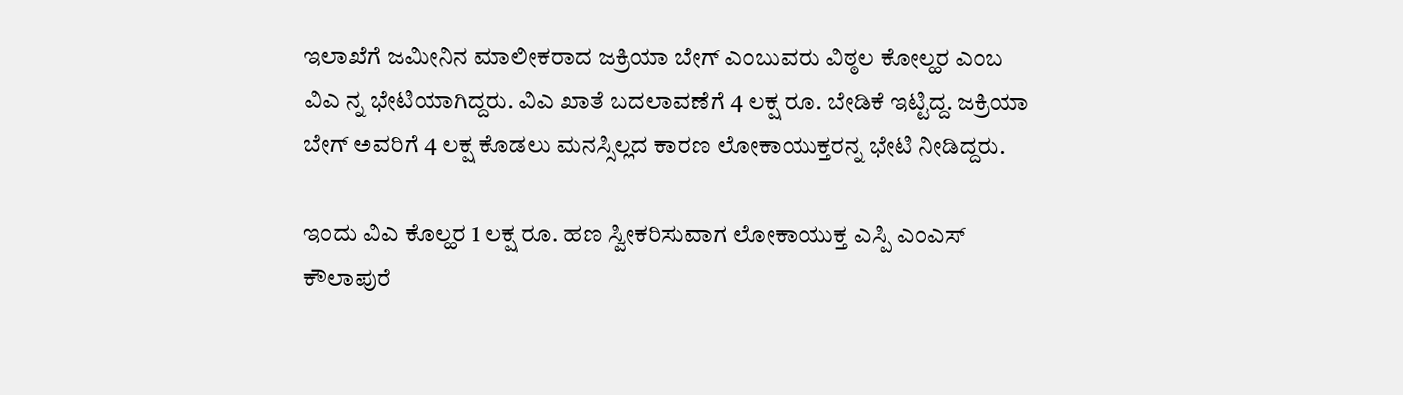ಇಲಾಖೆಗೆ ಜಮೀನಿನ ಮಾಲೀಕರಾದ ಜಕ್ರಿಯಾ ಬೇಗ್ ಎಂಬುವರು ವಿಠ್ಠಲ ಕೋಲ್ಹರ ಎಂಬ ವಿಎ ನ್ನ ಭೇಟಿಯಾಗಿದ್ದರು. ವಿಎ ಖಾತೆ ಬದಲಾವಣೆಗೆ 4 ಲಕ್ಷ ರೂ. ಬೇಡಿಕೆ ಇಟ್ಟಿದ್ದ. ಜಕ್ರಿಯಾ ಬೇಗ್ ಅವರಿಗೆ 4 ಲಕ್ಷ ಕೊಡಲು ಮನಸ್ಸಿಲ್ಲದ ಕಾರಣ ಲೋಕಾಯುಕ್ತರನ್ನ ಭೇಟಿ ನೀಡಿದ್ದರು.

ಇಂದು ವಿಎ ಕೊಲ್ಹರ 1 ಲಕ್ಷ ರೂ. ಹಣ ಸ್ವೀಕರಿಸುವಾಗ ಲೋಕಾಯುಕ್ತ ಎಸ್ಪಿ ಎಂಎಸ್ ಕೌಲಾಪುರೆ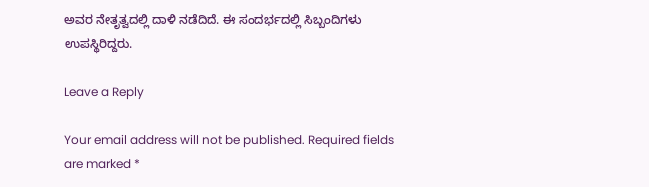ಅವರ ನೇತೃತ್ವದಲ್ಲಿ ದಾಳಿ ನಡೆದಿದೆ. ಈ ಸಂದರ್ಭದಲ್ಲಿ ಸಿಬ್ಬಂದಿಗಳು ಉಪಸ್ಥಿರಿದ್ದರು.

Leave a Reply

Your email address will not be published. Required fields are marked *